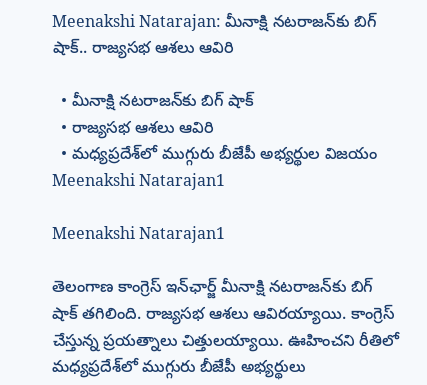Meenakshi Natarajan: మీనాక్షి నటరాజన్‌కు బిగ్ షాక్.. రాజ్యసభ ఆశలు ఆవిరి

  • మీనాక్షి నటరాజన్‌కు బిగ్ షాక్
  • రాజ్యసభ ఆశలు ఆవిరి
  • మధ్యప్రదేశ్‌లో ముగ్గురు బీజేపీ అభ్యర్థుల విజయం
Meenakshi Natarajan1

Meenakshi Natarajan1

తెలంగాణ కాంగ్రెస్ ఇన్‌ఛార్జ్ మీనాక్షి నటరాజన్‌కు బిగ్ షాక్ తగిలింది. రాజ్యసభ ఆశలు ఆవిరయ్యాయి. కాంగ్రెస్ చేస్తున్న ప్రయత్నాలు చిత్తులయ్యాయి. ఊహించని రీతిలో మధ్యప్రదేశ్‌లో ముగ్గురు బీజేపీ అభ్యర్థులు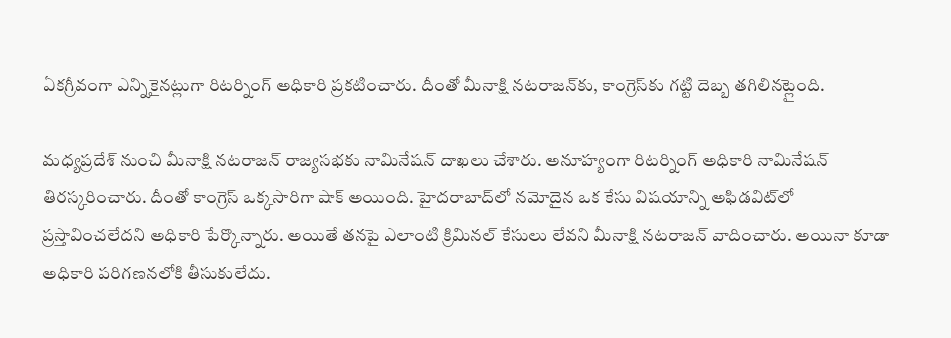ఏకగ్రీవంగా ఎన్నికైనట్లుగా రిటర్నింగ్ అధికారి ప్రకటించారు. దీంతో మీనాక్షి నటరాజన్‌కు, కాంగ్రెస్‌కు గట్టి దెబ్బ తగిలినట్లైంది.

మధ్యప్రదేశ్‌ నుంచి మీనాక్షి నటరాజన్ రాజ్యసభకు నామినేషన్ దాఖలు చేశారు. అనూహ్యంగా రిటర్నింగ్ అధికారి నామినేషన్ తిరస్కరించారు. దీంతో కాంగ్రెస్ ఒక్కసారిగా షాక్ అయింది. హైదరాబాద్‌లో నమోదైన ఒక కేసు విషయాన్ని అఫిడవిట్‌లో ప్రస్తావించలేదని అధికారి పేర్కొన్నారు. అయితే తనపై ఎలాంటి క్రిమినల్ కేసులు లేవని మీనాక్షి నటరాజన్ వాదించారు. అయినా కూడా అధికారి పరిగణనలోకి తీసుకులేదు.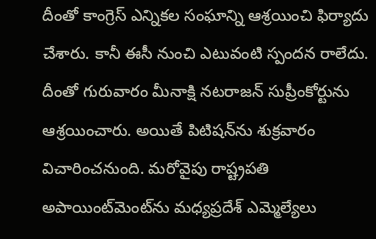దీంతో కాంగ్రెస్ ఎన్నికల సంఘాన్ని ఆశ్రయించి ఫిర్యాదు చేశారు. కానీ ఈసీ నుంచి ఎటువంటి స్పందన రాలేదు. దీంతో గురువారం మీనాక్షి నటరాజన్ సుప్రీంకోర్టును ఆశ్రయించారు. అయితే పిటిషన్‌ను శుక్రవారం విచారించనుంది. మరోవైపు రాష్ట్రపతి అపాయింట్‌మెంట్‌ను మధ్యప్రదేశ్ ఎమ్మెల్యేలు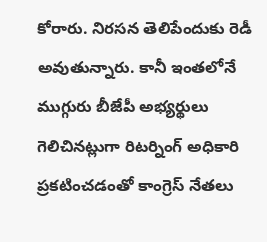కోరారు. నిరసన తెలిపేందుకు రెడీ అవుతున్నారు. కానీ ఇంతలోనే ముగ్గురు బీజేపీ అభ్యర్థులు గెలిచినట్లుగా రిటర్నింగ్ అధికారి ప్రకటించడంతో కాంగ్రెస్ నేతలు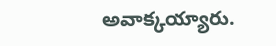అవాక్కయ్యారు.